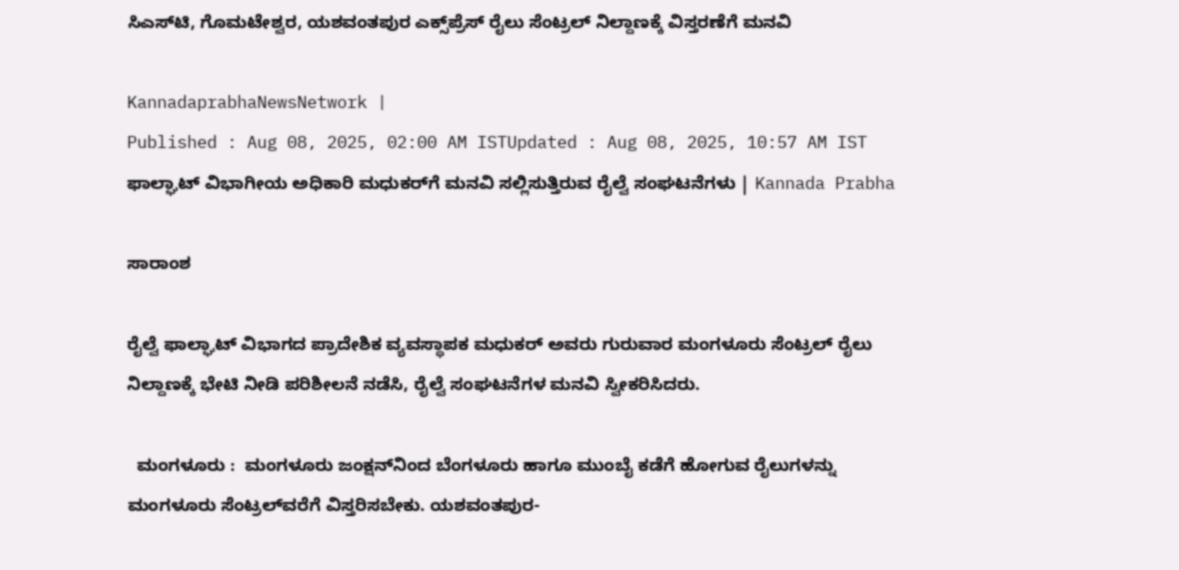ಸಿಎಸ್‌ಟಿ, ಗೊಮಟೇಶ್ವರ, ಯಶವಂತಪುರ ಎಕ್ಸ್‌ಪ್ರೆಸ್‌ ರೈಲು ಸೆಂಟ್ರಲ್‌ ನಿಲ್ದಾಣಕ್ಕೆ ವಿಸ್ತರಣೆಗೆ ಮನವಿ

KannadaprabhaNewsNetwork |
Published : Aug 08, 2025, 02:00 AM ISTUpdated : Aug 08, 2025, 10:57 AM IST
ಫಾಲ್ಘಾಟ್‌ ವಿಭಾಗೀಯ ಅಧಿಕಾರಿ ಮಧುಕರ್‌ಗೆ ಮನವಿ ಸಲ್ಲಿಸುತ್ತಿರುವ ರೈಲ್ವೆ ಸಂಘಟನೆಗಳು | Kannada Prabha

ಸಾರಾಂಶ

ರೈಲ್ವೆ ಫಾಲ್ಘಾಟ್‌ ವಿಭಾಗದ ಪ್ರಾದೇಶಿಕ ವ್ಯವಸ್ಥಾಪಕ ಮಧುಕರ್‌ ಅವರು ಗುರುವಾರ ಮಂಗಳೂರು ಸೆಂಟ್ರಲ್‌ ರೈಲು ನಿಲ್ದಾಣಕ್ಕೆ ಭೇಟಿ ನೀಡಿ ಪರಿಶೀಲನೆ ನಡೆಸಿ, ರೈಲ್ವೆ ಸಂಘಟನೆಗಳ ಮನವಿ ಸ್ವೀಕರಿಸಿದರು.

  ಮಂಗಳೂರು :  ಮಂಗಳೂರು ಜಂಕ್ಷನ್‌ನಿಂದ ಬೆಂಗಳೂರು ಹಾಗೂ ಮುಂಬೈ ಕಡೆಗೆ ಹೋಗುವ ರೈಲುಗಳನ್ನು ಮಂಗಳೂರು ಸೆಂಟ್ರಲ್‌ವರೆಗೆ ವಿಸ್ತರಿಸಬೇಕು. ಯಶವಂತಪುರ-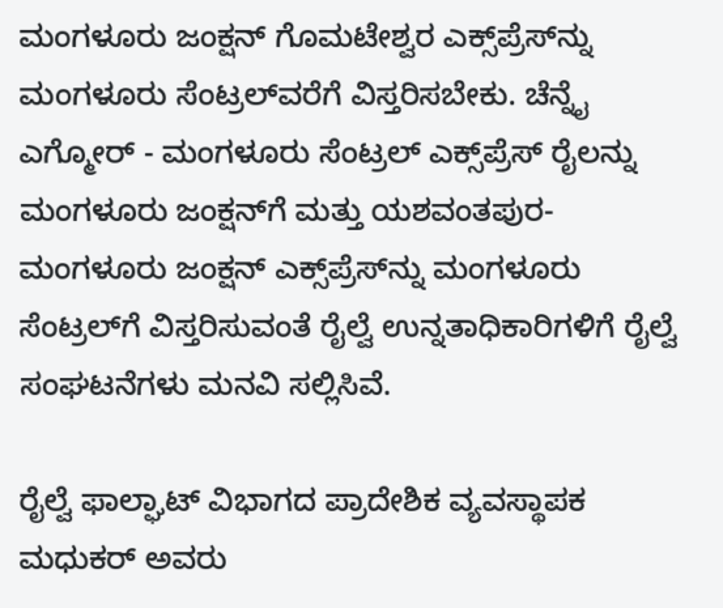ಮಂಗಳೂರು ಜಂಕ್ಷನ್‌ ಗೊಮಟೇಶ್ವರ ಎಕ್ಸ್‌ಪ್ರೆಸ್‌ನ್ನು ಮಂಗಳೂರು ಸೆಂಟ್ರಲ್‌ವರೆಗೆ ವಿಸ್ತರಿಸಬೇಕು. ಚೆನ್ನೈ ಎಗ್ಮೋರ್‌ - ಮಂಗಳೂರು ಸೆಂಟ್ರಲ್‌ ಎಕ್ಸ್‌ಪ್ರೆಸ್‌ ರೈಲನ್ನು ಮಂಗಳೂರು ಜಂಕ್ಷನ್‌ಗೆ ಮತ್ತು ಯಶವಂತಪುರ-ಮಂಗಳೂರು ಜಂಕ್ಷನ್‌ ಎಕ್ಸ್‌ಪ್ರೆಸ್‌ನ್ನು ಮಂಗಳೂರು ಸೆಂಟ್ರಲ್‌ಗೆ ವಿಸ್ತರಿಸುವಂತೆ ರೈಲ್ವೆ ಉನ್ನತಾಧಿಕಾರಿಗಳಿಗೆ ರೈಲ್ವೆ ಸಂಘಟನೆಗಳು ಮನವಿ ಸಲ್ಲಿಸಿವೆ.

ರೈಲ್ವೆ ಫಾಲ್ಘಾಟ್‌ ವಿಭಾಗದ ಪ್ರಾದೇಶಿಕ ವ್ಯವಸ್ಥಾಪಕ ಮಧುಕರ್‌ ಅವರು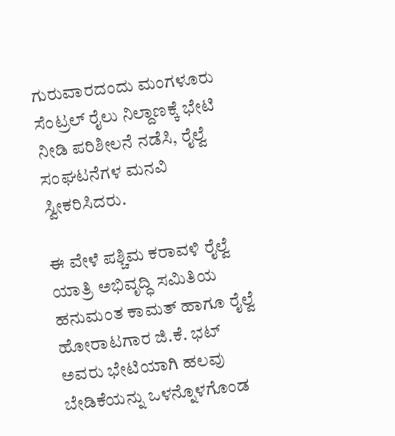ಗುರುವಾರದಂದು ಮಂಗಳೂರು ಸೆಂಟ್ರಲ್‌ ರೈಲು ನಿಲ್ದಾಣಕ್ಕೆ ಭೇಟಿ ನೀಡಿ ಪರಿಶೀಲನೆ ನಡೆಸಿ, ರೈಲ್ವೆ ಸಂಘಟನೆಗಳ ಮನವಿ ಸ್ವೀಕರಿಸಿದರು.

ಈ ವೇಳೆ ಪಶ್ಚಿಮ ಕರಾವಳಿ ರೈಲ್ವೆ ಯಾತ್ರಿ ಅಭಿವೃದ್ಧಿ ಸಮಿತಿಯ ಹನುಮಂತ ಕಾಮತ್‌ ಹಾಗೂ ರೈಲ್ವೆ ಹೋರಾಟಗಾರ ಜಿ.ಕೆ. ಭಟ್‌ ಅವರು ಭೇಟಿಯಾಗಿ ಹಲವು ಬೇಡಿಕೆಯನ್ನು ಒಳನ್ನೊಳಗೊಂಡ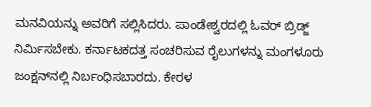ಮನವಿಯನ್ನು ಅವರಿಗೆ ಸಲ್ಲಿಸಿದರು. ಪಾಂಡೇಶ್ವರದಲ್ಲಿ ಓವರ್‌ ಬ್ರಿಡ್ಜ್‌ ನಿರ್ಮಿಸಬೇಕು. ಕರ್ನಾಟಕದತ್ತ ಸಂಚರಿಸುವ ರೈಲುಗಳನ್ನು ಮಂಗಳೂರು ಜಂಕ್ಷನ್‌ನಲ್ಲಿ ನಿರ್ಬಂಧಿಸಬಾರದು. ಕೇರಳ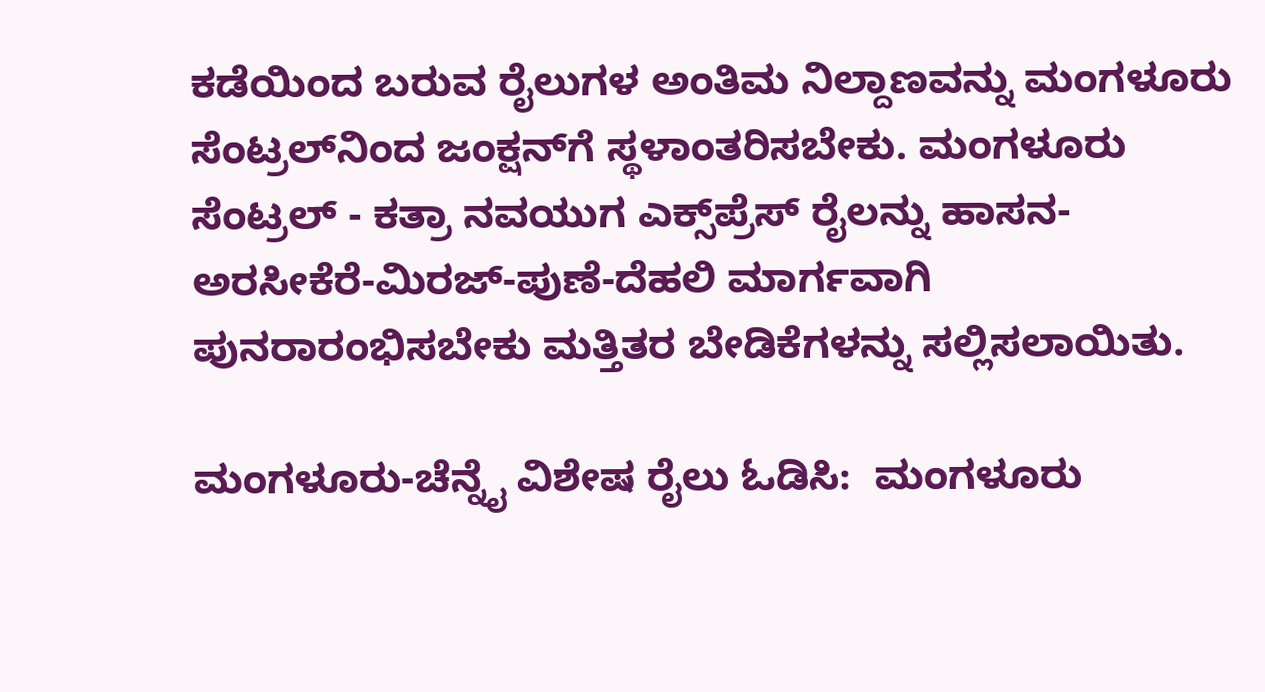ಕಡೆಯಿಂದ ಬರುವ ರೈಲುಗಳ ಅಂತಿಮ ನಿಲ್ದಾಣವನ್ನು ಮಂಗಳೂರು ಸೆಂಟ್ರಲ್‌ನಿಂದ ಜಂಕ್ಷನ್‌ಗೆ ಸ್ಥಳಾಂತರಿಸಬೇಕು. ಮಂಗಳೂರು ಸೆಂಟ್ರಲ್‌ - ಕತ್ರಾ ನವಯುಗ ಎಕ್ಸ್‌ಪ್ರೆಸ್‌ ರೈಲನ್ನು ಹಾಸನ-ಅರಸೀಕೆರೆ-ಮಿರಜ್‌-ಪುಣೆ-ದೆಹಲಿ ಮಾರ್ಗವಾಗಿ ಪುನರಾರಂಭಿಸಬೇಕು ಮತ್ತಿತರ ಬೇಡಿಕೆಗಳನ್ನು ಸಲ್ಲಿಸಲಾಯಿತು.

ಮಂಗಳೂರು-ಚೆನ್ನೈ ವಿಶೇಷ ರೈಲು ಓಡಿಸಿ:  ಮಂಗಳೂರು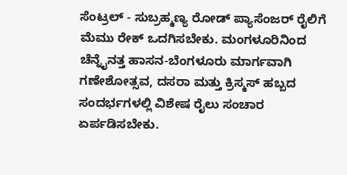ಸೆಂಟ್ರಲ್‌ - ಸುಬ್ರಹ್ಮಣ್ಯ ರೋಡ್‌ ಪ್ಯಾಸೆಂಜರ್‌ ರೈಲಿಗೆ ಮೆಮು ರೇಕ್‌ ಒದಗಿಸಬೇಕು. ಮಂಗಳೂರಿನಿಂದ ಚೆನ್ನೈನತ್ತ ಹಾಸನ-ಬೆಂಗಳೂರು ಮಾರ್ಗವಾಗಿ ಗಣೇಶೋತ್ಸವ, ದಸರಾ ಮತ್ತು ಕ್ರಿಸ್ಮಸ್‌ ಹಬ್ಬದ ಸಂದರ್ಭಗಳಲ್ಲಿ ವಿಶೇಷ ರೈಲು ಸಂಚಾರ ಏರ್ಪಡಿಸಬೇಕು.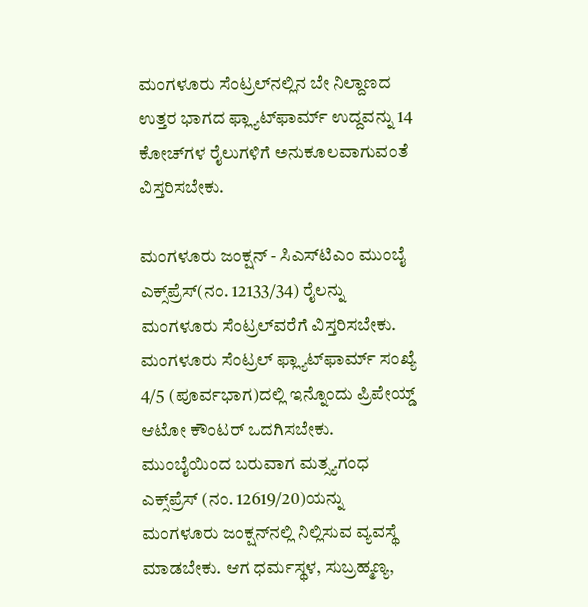ಮಂಗಳೂರು ಸೆಂಟ್ರಲ್‌ನಲ್ಲಿನ ಬೇ ನಿಲ್ದಾಣದ ಉತ್ತರ ಭಾಗದ ಫ್ಲ್ಯಾಟ್‌ಫಾರ್ಮ್‌ ಉದ್ದವನ್ನು 14 ಕೋಚ್‌ಗಳ ರೈಲುಗಳಿಗೆ ಅನುಕೂಲವಾಗುವಂತೆ ವಿಸ್ತರಿಸಬೇಕು.

ಮಂಗಳೂರು ಜಂಕ್ಷನ್‌ - ಸಿಎಸ್‌ಟಿಎಂ ಮುಂಬೈ ಎಕ್ಸ್‌ಪ್ರೆಸ್‌(ನಂ. 12133/34) ರೈಲನ್ನು ಮಂಗಳೂರು ಸೆಂಟ್ರಲ್‌ವರೆಗೆ ವಿಸ್ತರಿಸಬೇಕು. ಮಂಗಳೂರು ಸೆಂಟ್ರಲ್‌ ಫ್ಲ್ಯಾಟ್‌ಫಾರ್ಮ್‌ ಸಂಖ್ಯೆ 4/5 (ಪೂರ್ವಭಾಗ)ದಲ್ಲಿ ಇನ್ನೊಂದು ಪ್ರಿಪೇಯ್ಡ್‌ ಆಟೋ ಕೌಂಟರ್‌ ಒದಗಿಸಬೇಕು. ಮುಂಬೈಯಿಂದ ಬರುವಾಗ ಮತ್ಸ್ಯಗಂಧ ಎಕ್ಸ್‌ಪ್ರೆಸ್‌ (ನಂ. 12619/20)ಯನ್ನು ಮಂಗಳೂರು ಜಂಕ್ಷನ್‌ನಲ್ಲಿ ನಿಲ್ಲಿಸುವ ವ್ಯವಸ್ಥೆ ಮಾಡಬೇಕು. ಆಗ ಧರ್ಮಸ್ಥಳ, ಸುಬ್ರಹ್ಮಣ್ಯ,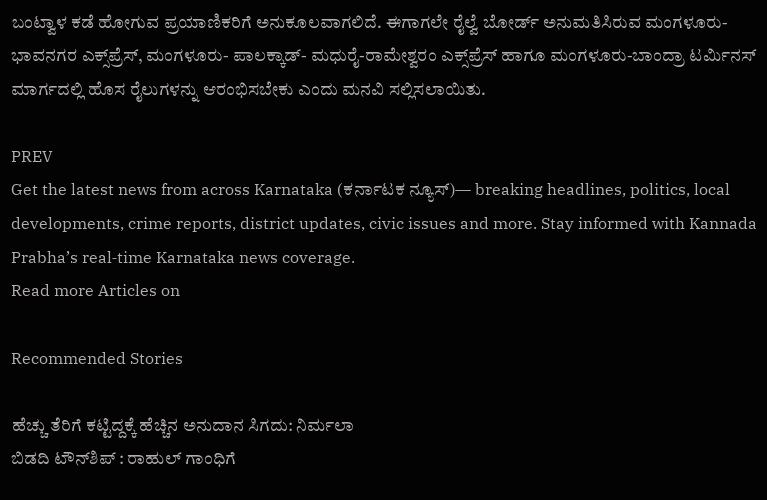ಬಂಟ್ವಾಳ ಕಡೆ ಹೋಗುವ ಪ್ರಯಾಣಿಕರಿಗೆ ಅನುಕೂಲವಾಗಲಿದೆ. ಈಗಾಗಲೇ ರೈಲ್ವೆ ಬೋರ್ಡ್‌ ಅನುಮತಿಸಿರುವ ಮಂಗಳೂರು- ಭಾವನಗರ ಎಕ್ಸ್‌ಪ್ರೆಸ್‌, ಮಂಗಳೂರು- ಪಾಲಕ್ಕಾಡ್‌- ಮಧುರೈ-ರಾಮೇಶ್ವರಂ ಎಕ್ಸ್‌ಪ್ರೆಸ್‌ ಹಾಗೂ ಮಂಗಳೂರು-ಬಾಂದ್ರಾ ಟರ್ಮಿನಸ್‌ ಮಾರ್ಗದಲ್ಲಿ ಹೊಸ ರೈಲುಗಳನ್ನು ಆರಂಭಿಸಬೇಕು ಎಂದು ಮನವಿ ಸಲ್ಲಿಸಲಾಯಿತು.

PREV
Get the latest news from across Karnataka (ಕರ್ನಾಟಕ ನ್ಯೂಸ್)— breaking headlines, politics, local developments, crime reports, district updates, civic issues and more. Stay informed with Kannada Prabha’s real‑time Karnataka news coverage.
Read more Articles on

Recommended Stories

ಹೆಚ್ಚು ತೆರಿಗೆ ಕಟ್ಟಿದ್ದಕ್ಕೆ ಹೆಚ್ಚಿನ ಅನುದಾನ ಸಿಗದು: ನಿರ್ಮಲಾ
ಬಿಡದಿ ಟೌನ್‌ಶಿಪ್‌ : ರಾಹುಲ್‌ ಗಾಂಧಿಗೆ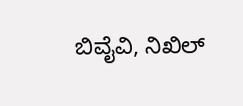ಬಿವೈವಿ, ನಿಖಿಲ್‌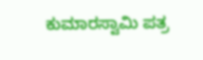ಕುಮಾರಸ್ವಾಮಿ ಪತ್ರ